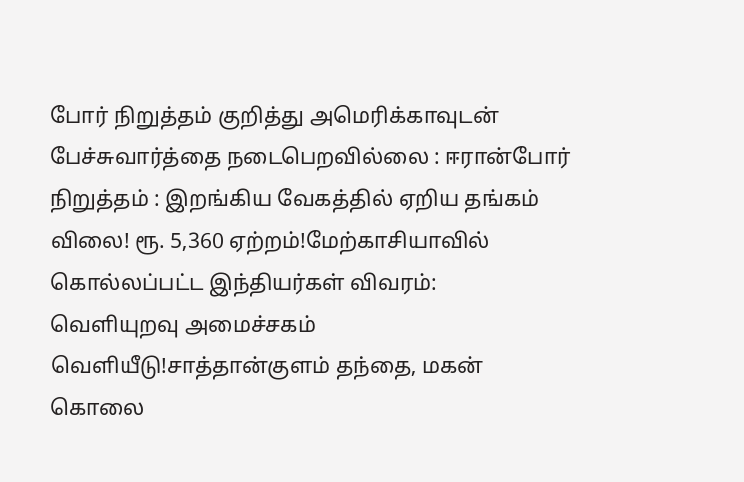போர் நிறுத்தம் குறித்து அமெரிக்காவுடன் பேச்சுவார்த்தை நடைபெறவில்லை : ஈரான்போர் நிறுத்தம் : இறங்கிய வேகத்தில் ஏறிய தங்கம் விலை! ரூ. 5,360 ஏற்றம்!மேற்காசியாவில் கொல்லப்பட்ட இந்தியர்கள் விவரம்: வெளியுறவு அமைச்சகம் வெளியீடு!சாத்தான்குளம் தந்தை, மகன் கொலை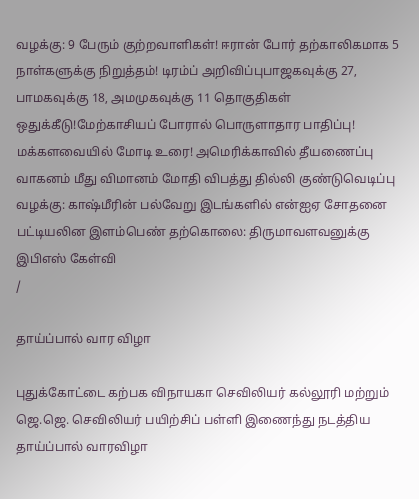வழக்கு: 9 பேரும் குற்றவாளிகள்! ஈரான் போர் தற்காலிகமாக 5 நாள்களுக்கு நிறுத்தம்! டிரம்ப் அறிவிப்புபாஜகவுக்கு 27, பாமகவுக்கு 18, அமமுகவுக்கு 11 தொகுதிகள் ஒதுக்கீடு!மேற்காசியப் போரால் பொருளாதார பாதிப்பு! மக்களவையில் மோடி உரை! அமெரிக்காவில் தீயணைப்பு வாகனம் மீது விமானம் மோதி விபத்து தில்லி குண்டுவெடிப்பு வழக்கு: காஷ்மீரின் பல்வேறு இடங்களில் என்ஐஏ சோதனை பட்டியலின இளம்பெண் தற்கொலை: திருமாவளவனுக்கு இபிஎஸ் கேள்வி
/

தாய்ப்பால் வார விழா

புதுக்கோட்டை கற்பக விநாயகா செவிலியர் கல்லூரி மற்றும் ஜெ.ஜெ. செவிலியர் பயிற்சிப் பள்ளி இணைந்து நடத்திய தாய்ப்பால் வாரவிழா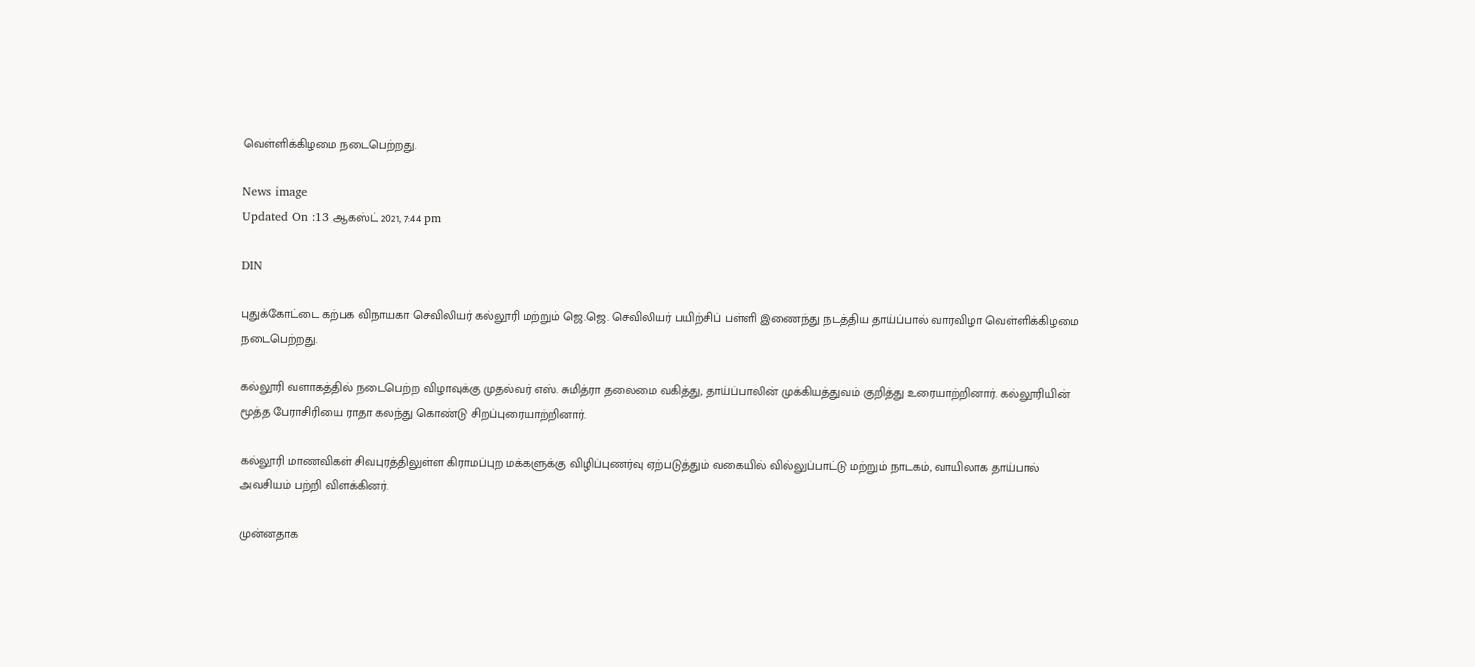வெள்ளிக்கிழமை நடைபெற்றது.

News image
Updated On :13 ஆகஸ்ட் 2021, 7:44 pm

DIN

புதுக்கோட்டை கற்பக விநாயகா செவிலியர் கல்லூரி மற்றும் ஜெ.ஜெ. செவிலியர் பயிற்சிப் பள்ளி இணைந்து நடத்திய தாய்ப்பால் வாரவிழா வெள்ளிக்கிழமை நடைபெற்றது.

கல்லூரி வளாகத்தில் நடைபெற்ற விழாவுக்கு முதல்வர் எஸ். சுமித்ரா தலைமை வகித்து, தாய்ப்பாலின் முக்கியத்துவம் குறித்து உரையாற்றினார். கல்லூரியின் மூத்த பேராசிரியை ராதா கலந்து கொண்டு சிறப்புரையாற்றினார்.

கல்லூரி மாணவிகள் சிவபுரத்திலுள்ள கிராமப்புற மக்களுக்கு விழிப்புணர்வு ஏற்படுத்தும் வகையில் வில்லுப்பாட்டு மற்றும் நாடகம், வாயிலாக தாய்பால் அவசியம் பற்றி விளக்கினர்.

முன்னதாக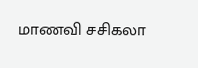மாணவி சசிகலா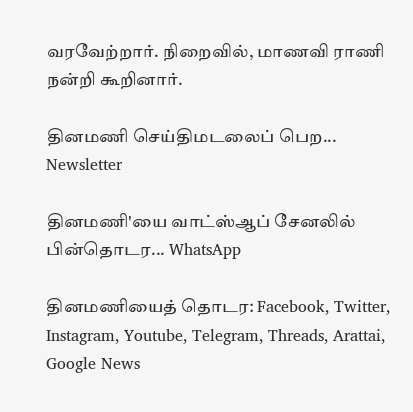வரவேற்றார். நிறைவில், மாணவி ராணி நன்றி கூறினார்.

தினமணி செய்திமடலைப் பெற... Newsletter

தினமணி'யை வாட்ஸ்ஆப் சேனலில் பின்தொடர... WhatsApp

தினமணியைத் தொடர: Facebook, Twitter, Instagram, Youtube, Telegram, Threads, Arattai, Google News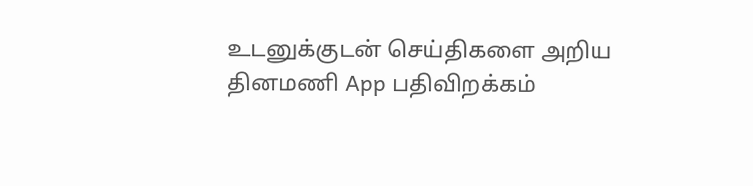உடனுக்குடன் செய்திகளை அறிய தினமணி App பதிவிறக்கம்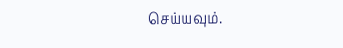செய்யவும்.